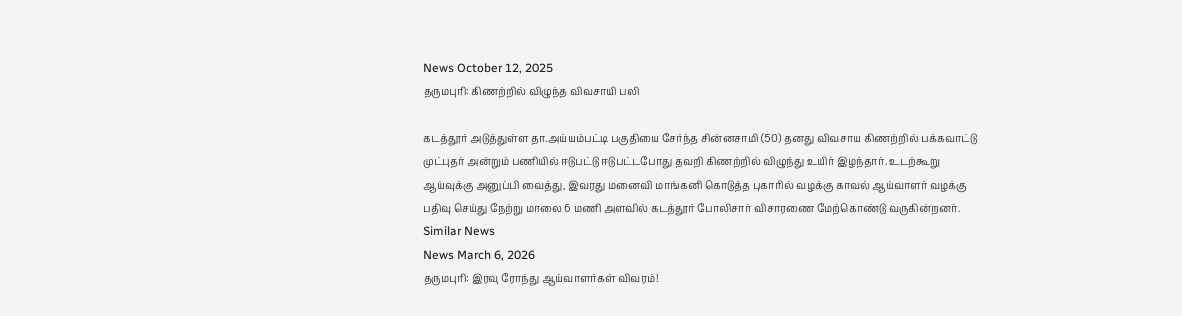News October 12, 2025
தருமபுரி: கிணற்றில் விழுந்த விவசாயி பலி

கடத்தூர் அடுத்துள்ள தா.அய்யம்பட்டி பகுதியை சேர்ந்த சின்னசாமி (50) தனது விவசாய கிணற்றில் பக்கவாட்டு முட்புதர் அன்றும் பணியில் ஈடுபட்டு ஈடுபட்டபோது தவறி கிணற்றில் விழுந்து உயிர் இழந்தார். உடற்கூறு ஆய்வுக்கு அனுப்பி வைத்து, இவரது மனைவி மாங்கனி கொடுத்த புகாரில் வழக்கு காவல் ஆய்வாளர் வழக்கு பதிவு செய்து நேற்று மாலை 6 மணி அளவில் கடத்தூர் போலிசார் விசாரணை மேற்கொண்டு வருகின்றனர்.
Similar News
News March 6, 2026
தருமபுரி: இரவு ரோந்து ஆய்வாளர்கள் விவரம்!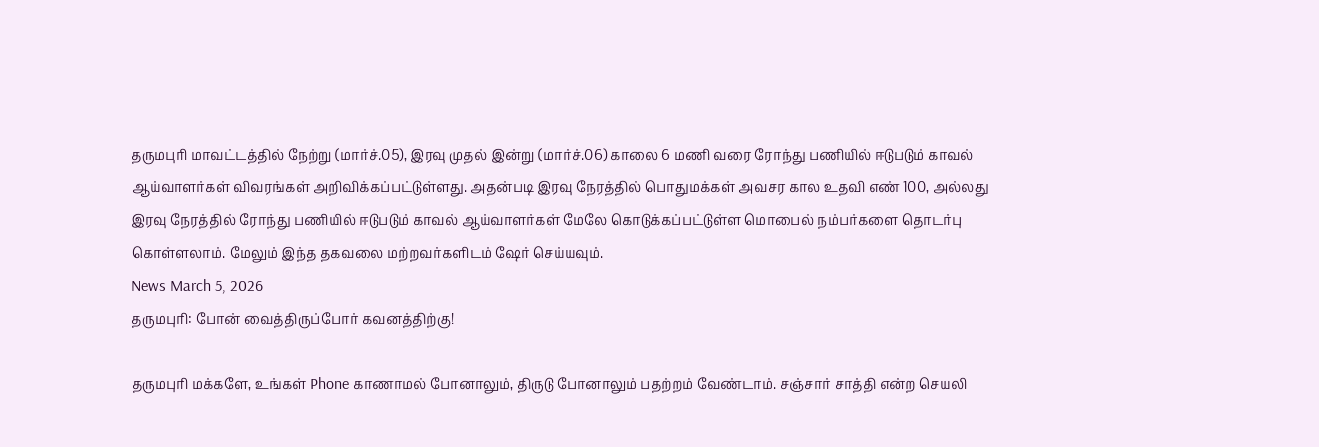தருமபுரி மாவட்டத்தில் நேற்று (மார்ச்.05), இரவு முதல் இன்று (மார்ச்.06) காலை 6 மணி வரை ரோந்து பணியில் ஈடுபடும் காவல் ஆய்வாளர்கள் விவரங்கள் அறிவிக்கப்பட்டுள்ளது. அதன்படி இரவு நேரத்தில் பொதுமக்கள் அவசர கால உதவி எண் 100, அல்லது இரவு நேரத்தில் ரோந்து பணியில் ஈடுபடும் காவல் ஆய்வாளர்கள் மேலே கொடுக்கப்பட்டுள்ள மொபைல் நம்பர்களை தொடர்பு கொள்ளலாம். மேலும் இந்த தகவலை மற்றவர்களிடம் ஷேர் செய்யவும்.
News March 5, 2026
தருமபுரி: போன் வைத்திருப்போர் கவனத்திற்கு!

தருமபுரி மக்களே, உங்கள் Phone காணாமல் போனாலும், திருடு போனாலும் பதற்றம் வேண்டாம். சஞ்சார் சாத்தி என்ற செயலி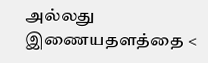அல்லது இணையதளத்தை <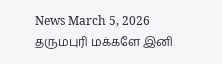News March 5, 2026
தருமபுரி மக்களே இனி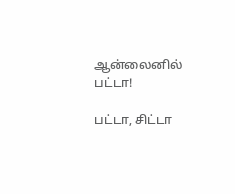ஆன்லைனில் பட்டா!

பட்டா, சிட்டா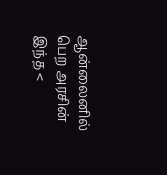ஆன்லைனில் பெற அரசின் இந்த <